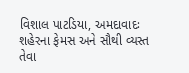વિશાલ પાટડિયા, અમદાવાદઃ શહેરના ફેમસ અને સૌથી વ્યસ્ત તેવા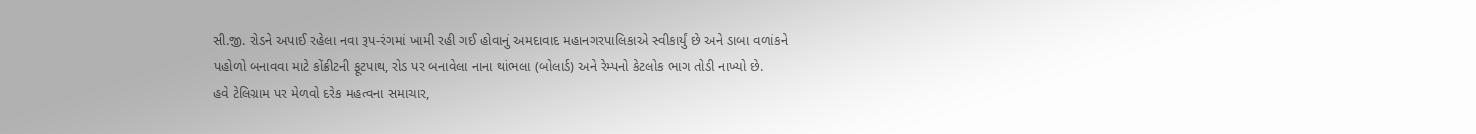સી.જી. રોડને અપાઈ રહેલા નવા રૂપ-રંગમાં ખામી રહી ગઈ હોવાનું અમદાવાદ મહાનગરપાલિકાએ સ્વીકાર્યું છે અને ડાબા વળાંકને પહોળો બનાવવા માટે કોંક્રીટની ફૂટપાથ, રોડ પર બનાવેલા નાના થાંભલા (બોલાર્ડ) અને રેમ્પનો કેટલોક ભાગ તોડી નાખ્યો છે.
હવે ટેલિગ્રામ પર મેળવો દરેક મહત્વના સમાચાર,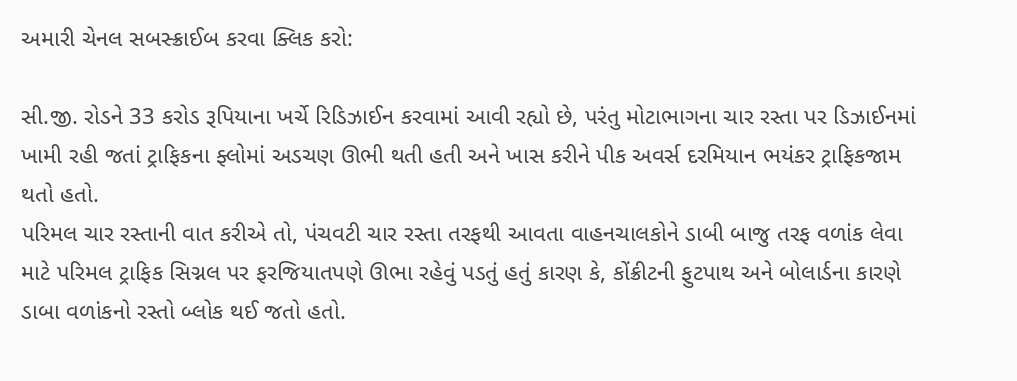અમારી ચેનલ સબસ્ક્રાઈબ કરવા ક્લિક કરો:

સી.જી. રોડને 33 કરોડ રૂપિયાના ખર્ચે રિડિઝાઈન કરવામાં આવી રહ્યો છે, પરંતુ મોટાભાગના ચાર રસ્તા પર ડિઝાઈનમાં ખામી રહી જતાં ટ્રાફિકના ફ્લોમાં અડચણ ઊભી થતી હતી અને ખાસ કરીને પીક અવર્સ દરમિયાન ભયંકર ટ્રાફિકજામ થતો હતો.
પરિમલ ચાર રસ્તાની વાત કરીએ તો, પંચવટી ચાર રસ્તા તરફથી આવતા વાહનચાલકોને ડાબી બાજુ તરફ વળાંક લેવા માટે પરિમલ ટ્રાફિક સિગ્નલ પર ફરજિયાતપણે ઊભા રહેવું પડતું હતું કારણ કે, કોંક્રીટની ફુટપાથ અને બોલાર્ડના કારણે ડાબા વળાંકનો રસ્તો બ્લોક થઈ જતો હતો.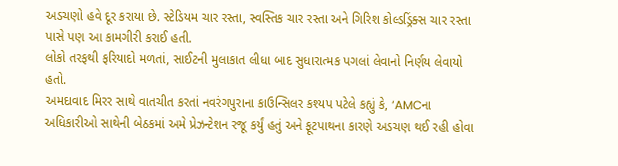અડચણો હવે દૂર કરાયા છે. સ્ટેડિયમ ચાર રસ્તા, સ્વસ્તિક ચાર રસ્તા અને ગિરિશ કોલ્ડડ્રિંક્સ ચાર રસ્તા પાસે પણ આ કામગીરી કરાઈ હતી.
લોકો તરફથી ફરિયાદો મળતાં, સાઈટની મુલાકાત લીધા બાદ સુધારાત્મક પગલાં લેવાનો નિર્ણય લેવાયો હતો.
અમદાવાદ મિરર સાથે વાતચીત કરતાં નવરંગપુરાના કાઉન્સિલર કશ્યપ પટેલે કહ્યું કે, ‘AMCના અધિકારીઓ સાથેની બેઠકમાં અમે પ્રેઝન્ટેશન રજૂ કર્યું હતું અને ફૂટપાથના કારણે અડચણ થઈ રહી હોવા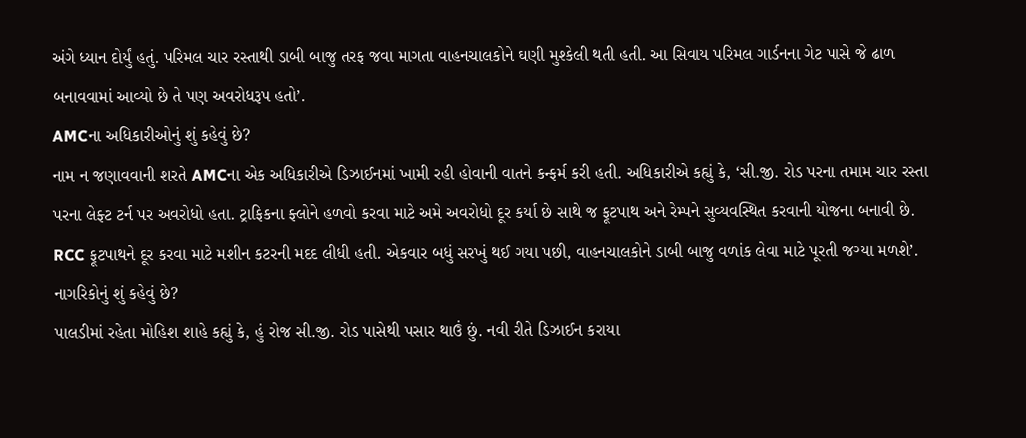અંગે ધ્યાન દોર્યું હતું. પરિમલ ચાર રસ્તાથી ડાબી બાજુ તરફ જવા માગતા વાહનચાલકોને ઘણી મુશ્કેલી થતી હતી. આ સિવાય પરિમલ ગાર્ડનના ગેટ પાસે જે ઢાળ બનાવવામાં આવ્યો છે તે પણ અવરોધરૂપ હતો’.
AMCના અધિકારીઓનું શું કહેવું છે?
નામ ન જણાવવાની શરતે AMCના એક અધિકારીએ ડિઝાઈનમાં ખામી રહી હોવાની વાતને કન્ફર્મ કરી હતી. અધિકારીએ કહ્યું કે, ‘સી.જી. રોડ પરના તમામ ચાર રસ્તા પરના લેફ્ટ ટર્ન પર અવરોધો હતા. ટ્રાફિકના ફ્લોને હળવો કરવા માટે અમે અવરોધો દૂર કર્યા છે સાથે જ ફૂટપાથ અને રેમ્પને સુવ્યવસ્થિત કરવાની યોજના બનાવી છે. RCC ફૂટપાથને દૂર કરવા માટે મશીન કટરની મદદ લીધી હતી. એકવાર બધું સરખું થઈ ગયા પછી, વાહનચાલકોને ડાબી બાજુ વળાંક લેવા માટે પૂરતી જગ્યા મળશે’.
નાગરિકોનું શું કહેવું છે?
પાલડીમાં રહેતા મોહિશ શાહે કહ્યું કે, હું રોજ સી.જી. રોડ પાસેથી પસાર થાઉં છું. નવી રીતે ડિઝાઈન કરાયા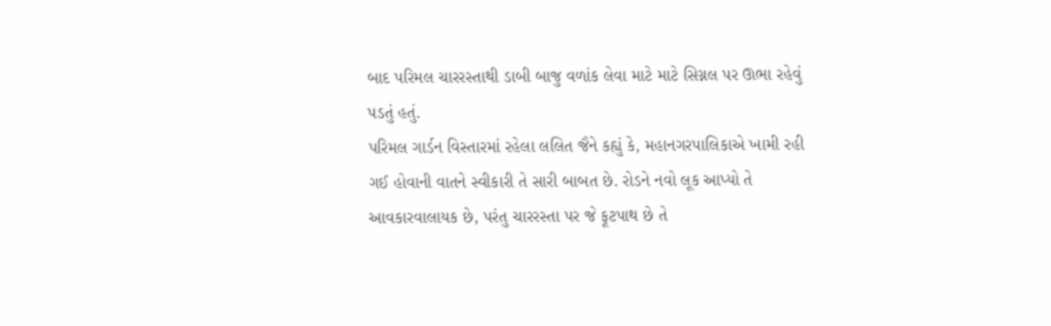બાદ પરિમલ ચારરસ્તાથી ડાબી બાજુ વળાંક લેવા માટે માટે સિગ્નલ પર ઊભા રહેવું પડતું હતું.
પરિમલ ગાર્ડન વિસ્તારમાં રહેલા લલિત જૈને કહ્યું કે, મહાનગરપાલિકાએ ખામી રહી ગઈ હોવાની વાતને સ્વીકારી તે સારી બાબત છે. રોડને નવો લૂક આપ્યો તે આવકારવાલાયક છે, પરંતુ ચારરસ્તા પર જે ફૂટપાથ છે તે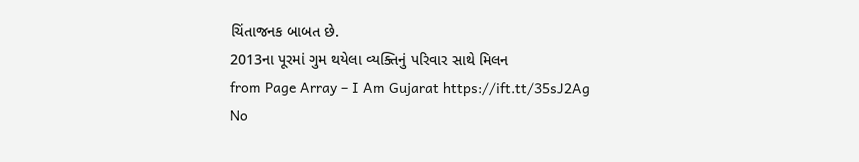ચિંતાજનક બાબત છે.
2013ના પૂરમાં ગુમ થયેલા વ્યક્તિનું પરિવાર સાથે મિલન
from Page Array – I Am Gujarat https://ift.tt/35sJ2Ag
No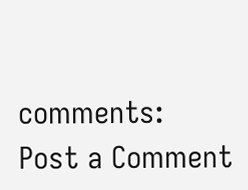comments:
Post a Comment